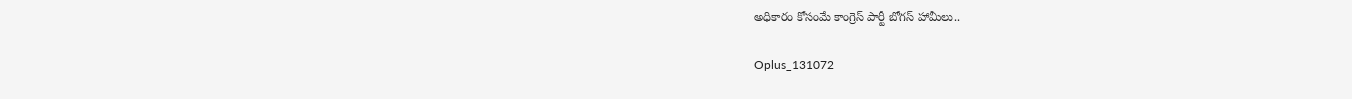అధికారం కోసంమే కాంగ్రెస్ పార్టీ బోగస్ హామీలు..

Oplus_131072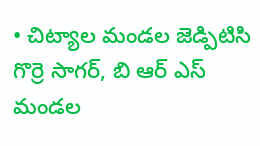• చిట‌్యాల మండల జెడ్పిటిసి గొర్రె సాగర్, బి ఆర్ ఎస్ మండల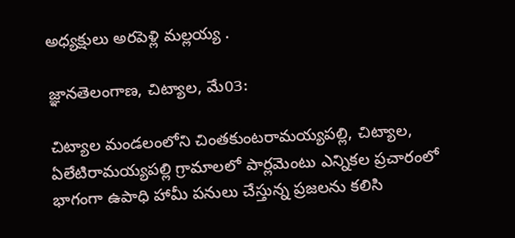అధ్యక్షులు అరపెళ్లి మల్లయ్య .

జ్ఞానతెలంగాణ, చిట్యాల, మే03:

చిట‌్యాల మండలంలోని చింతకుంట‌రామయ్యపల్లి, చిట‌్యాల, ఏలేటిరామయ్యపల్లి గ్రామాలలో పార్లమెంటు ఎన్నికల ప్రచారంలో భాగంగా ఉపాధి హామీ పనులు చేస్తున్న ప్రజలను కలిసి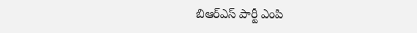బిఆర్ఎస్ పార్టీ ఎంపి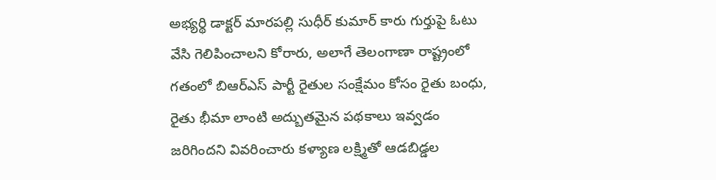అభ్యర్థి డాక్టర్ మారపల్లి సుధీర్ కుమార్ కారు గుర్తుపై ఓటు వేసి గెలిపించాలని కోరారు, అలాగే తెలంగాణా రాష్ట్రంలో గతంలో బిఆర్ఎస్ పార్టీ రైతుల సంక్షేమం కోసం రైతు బంధు, రైతు భీమా లాంటి అద్బుతమైన పథకాలు ఇవ్వడం జరిగిందని వివరించారు కళ్యాణ లక్ష్మితో ఆడబిడ్డల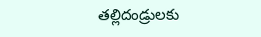తల్లిదండ్రులకు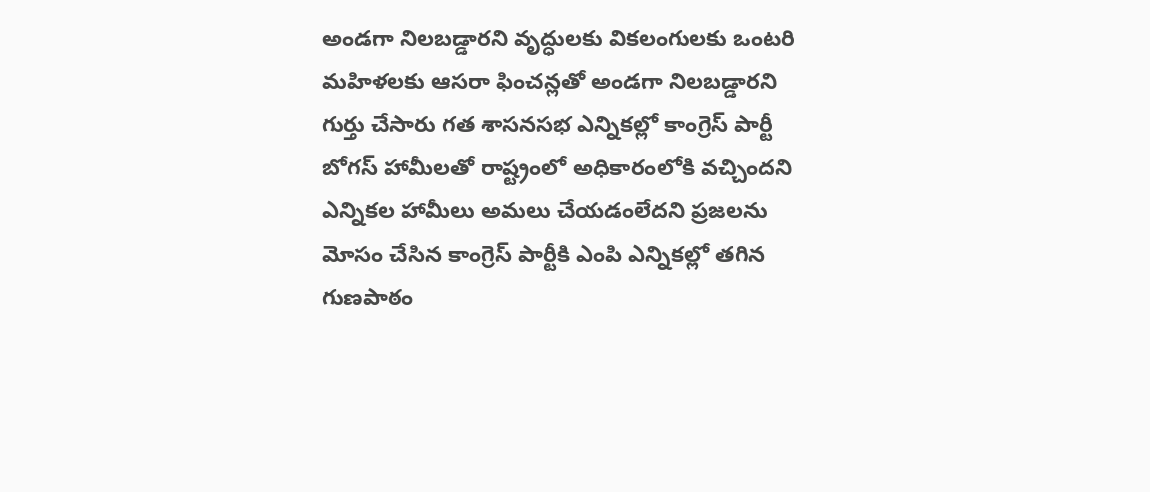అండగా నిలబడ్డారని వృద్ధులకు వికలంగులకు ఒంట‌రి మహిళలకు ఆసరా ఫించన్లతో అండగా నిలబడ్డారని గుర్తు చేసారు గత శాసనసభ ఎన్నికల్లో కాంగ్రెస్ పార్టీ బోగస్ హామీలతో రాష్ట్రంలో అధికారంలోకి వచ్చిందని ఎన్నికల హామీలు అమలు చేయడంలేదని ప్రజలను మోసం చేసిన కాంగ్రెస్ పార్టీకి ఎంపి ఎన్నికల్లో తగిన గుణపాఠం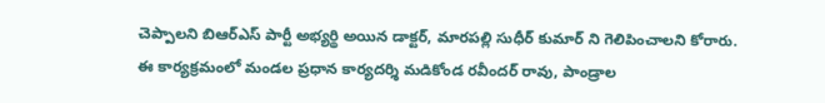చెప్పాలని బిఆర్ఎస్ పార్టీ అభ్యర్థి అయిన డాక్టర్, మారపల్లి సుధీర్ కుమార్ ని గెలిపించాలని కోరారు.
ఈ కార్యక్రమంలో మండల ప్రధాన కార్యదర్శి మడికోండ రవీందర్ రావు, పాండ్రాల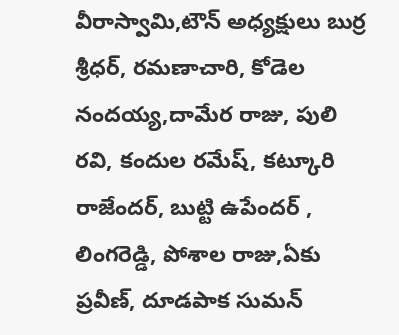వీరాస్వామి,టౌన్ అధ్యక్షులు బుర్ర శ్రీధర్, రమణాచారి, కోడెల నందయ్య,దామేర రాజు, పులి రవి, కందుల రమేష్, కట‌్కూరి రాజేందర్, బుట‌్టి ఉపేందర్ , లింగరెడ్డి, పోశాల రాజు,ఏకు ప్రవీణ్, దూడపాక సుమన్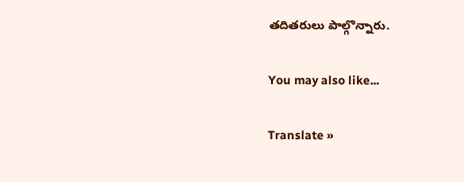తదితరులు పాల్గొన్నారు.

You may also like...

Translate »